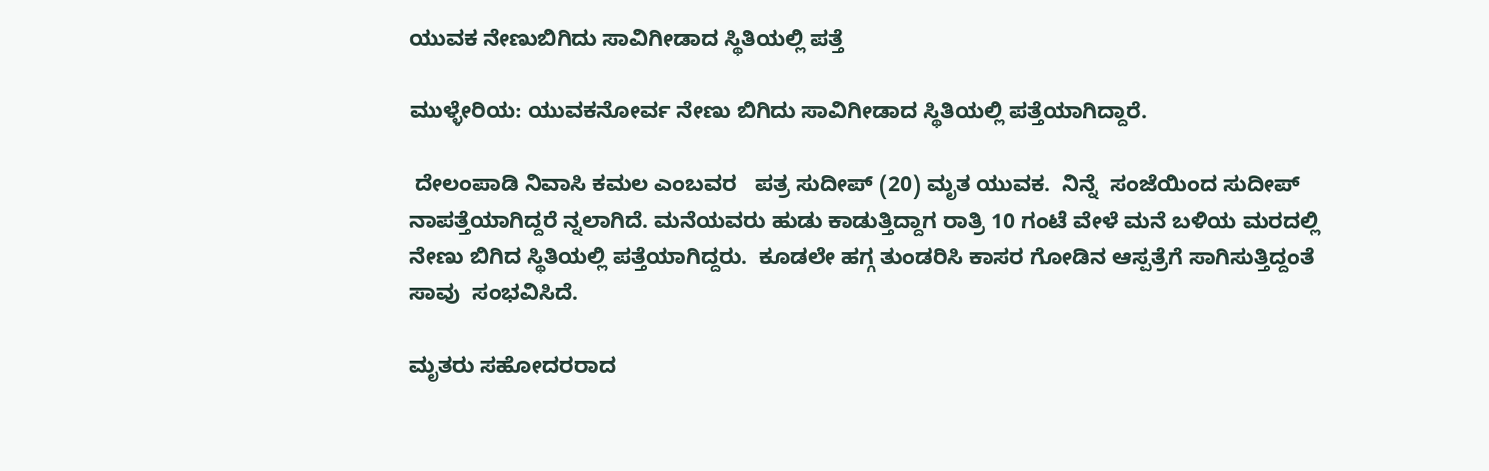ಯುವಕ ನೇಣುಬಿಗಿದು ಸಾವಿಗೀಡಾದ ಸ್ಥಿತಿಯಲ್ಲಿ ಪತ್ತೆ

ಮುಳ್ಳೇರಿಯ: ಯುವಕನೋರ್ವ ನೇಣು ಬಿಗಿದು ಸಾವಿಗೀಡಾದ ಸ್ಥಿತಿಯಲ್ಲಿ ಪತ್ತೆಯಾಗಿದ್ದಾರೆ.

 ದೇಲಂಪಾಡಿ ನಿವಾಸಿ ಕಮಲ ಎಂಬವರ   ಪತ್ರ ಸುದೀಪ್ (20) ಮೃತ ಯುವಕ.  ನಿನ್ನೆ  ಸಂಜೆಯಿಂದ ಸುದೀಪ್ ನಾಪತ್ತೆಯಾಗಿದ್ದರೆ ನ್ನಲಾಗಿದೆ. ಮನೆಯವರು ಹುಡು ಕಾಡುತ್ತಿದ್ದಾಗ ರಾತ್ರಿ 10 ಗಂಟೆ ವೇಳೆ ಮನೆ ಬಳಿಯ ಮರದಲ್ಲಿ ನೇಣು ಬಿಗಿದ ಸ್ಥಿತಿಯಲ್ಲಿ ಪತ್ತೆಯಾಗಿದ್ದರು.  ಕೂಡಲೇ ಹಗ್ಗ ತುಂಡರಿಸಿ ಕಾಸರ ಗೋಡಿನ ಆಸ್ಪತ್ರೆಗೆ ಸಾಗಿಸುತ್ತಿದ್ದಂತೆ ಸಾವು  ಸಂಭವಿಸಿದೆ.

ಮೃತರು ಸಹೋದರರಾದ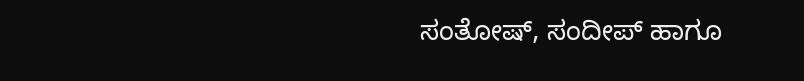ಸಂತೋಷ್, ಸಂದೀಪ್ ಹಾಗೂ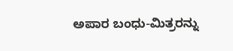ಅಪಾರ ಬಂಧು-ಮಿತ್ರರನ್ನು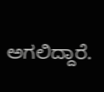ಅಗಲಿದ್ದಾರೆ.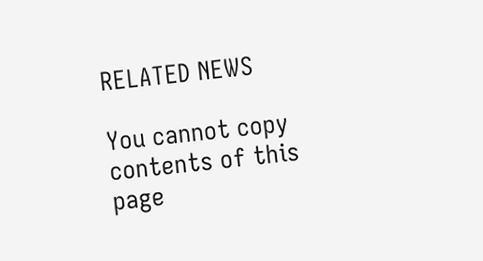RELATED NEWS

You cannot copy contents of this page